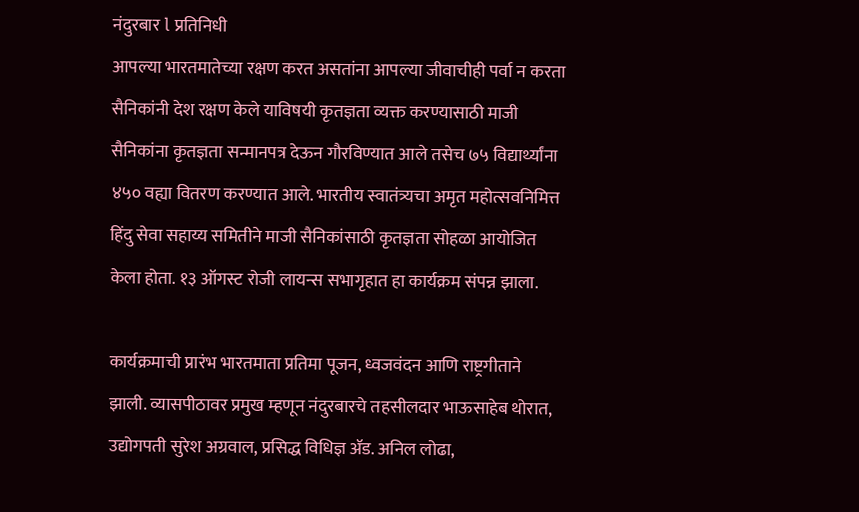नंदुरबार l प्रतिनिधी
आपल्या भारतमातेच्या रक्षण करत असतांना आपल्या जीवाचीही पर्वा न करता सैनिकांनी देश रक्षण केले याविषयी कृतज्ञता व्यक्त करण्यासाठी माजी सैनिकांना कृतज्ञता सन्मानपत्र देऊन गौरविण्यात आले तसेच ७५ विद्यार्थ्यांना ४५० वह्या वितरण करण्यात आले. भारतीय स्वातंत्र्यचा अमृत महोत्सवनिमित्त हिंदु सेवा सहाय्य समितीने माजी सैनिकांसाठी कृतज्ञता सोहळा आयोजित केला होता. १३ ऑगस्ट रोजी लायन्स सभागृहात हा कार्यक्रम संपन्न झाला.

कार्यक्रमाची प्रारंभ भारतमाता प्रतिमा पूजन, ध्वजवंदन आणि राष्ट्रगीताने झाली. व्यासपीठावर प्रमुख म्हणून नंदुरबारचे तहसीलदार भाऊसाहेब थोरात, उद्योगपती सुरेश अग्रवाल, प्रसिद्ध विधिज्ञ ॲड. अनिल लोढा,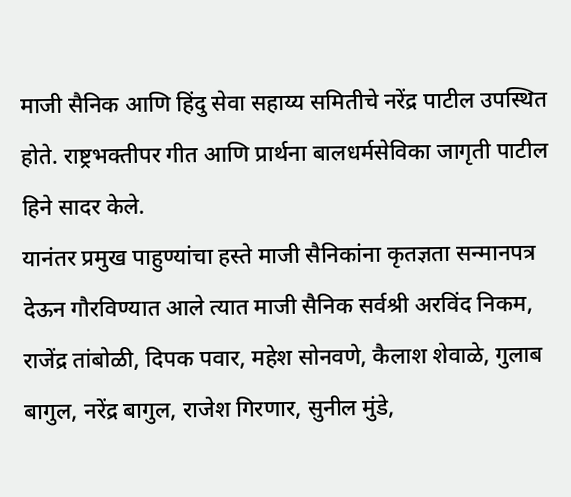माजी सैनिक आणि हिंदु सेवा सहाय्य समितीचे नरेंद्र पाटील उपस्थित होते. राष्ट्रभक्तीपर गीत आणि प्रार्थना बालधर्मसेविका जागृती पाटील हिने सादर केले.
यानंतर प्रमुख पाहुण्यांचा हस्ते माजी सैनिकांना कृतज्ञता सन्मानपत्र देऊन गौरविण्यात आले त्यात माजी सैनिक सर्वश्री अरविंद निकम, राजेंद्र तांबोळी, दिपक पवार, महेश सोनवणे, कैलाश शेवाळे, गुलाब बागुल, नरेंद्र बागुल, राजेश गिरणार, सुनील मुंडे,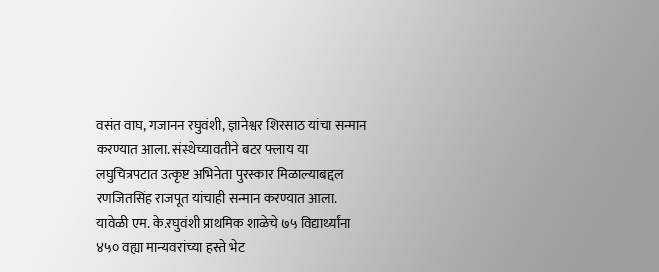वसंत वाघ, गजानन रघुवंशी, ज्ञानेश्वर शिरसाठ यांचा सन्मान करण्यात आला. संस्थेच्यावतीने बटर फ्लाय या लघुचित्रपटात उत्कृष्ट अभिनेता पुरस्कार मिळाल्याबद्दल रणजितसिंह राजपूत यांचाही सन्मान करण्यात आला.
यावेळी एम. के.रघुवंशी प्राथमिक शाळेचे ७५ विद्यार्थ्यांना ४५० वह्या मान्यवरांच्या हस्ते भेट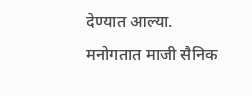देण्यात आल्या. मनोगतात माजी सैनिक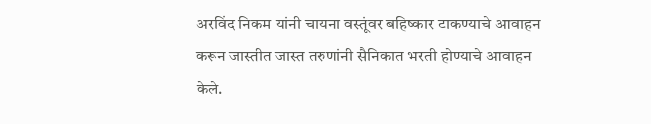अरविंद निकम यांनी चायना वस्तूंवर बहिष्कार टाकण्याचे आवाहन करून जास्तीत जास्त तरुणांनी सैनिकात भरती होण्याचे आवाहन केले.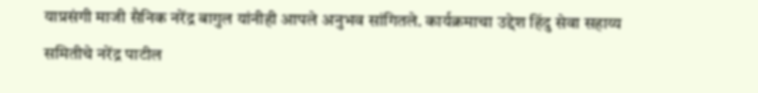याप्रसंगी माजी सैनिक नरेंद्र बागुल यांनीही आपले अनुभव सांगितले. कार्यक्रमाचा उद्देश हिंदु सेवा सहाय्य समितीचे नरेंद्र पाटील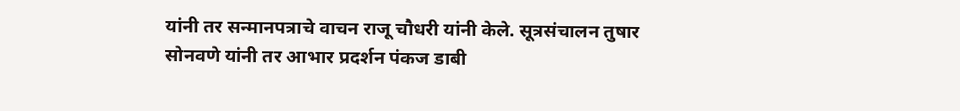यांनी तर सन्मानपत्राचे वाचन राजू चौधरी यांनी केले. सूत्रसंचालन तुषार सोनवणे यांनी तर आभार प्रदर्शन पंकज डाबी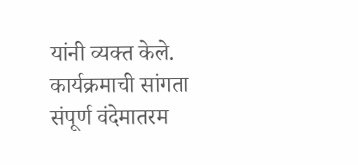यांनी व्यक्त केले. कार्यक्रमाची सांगता संपूर्ण वंदेमातरम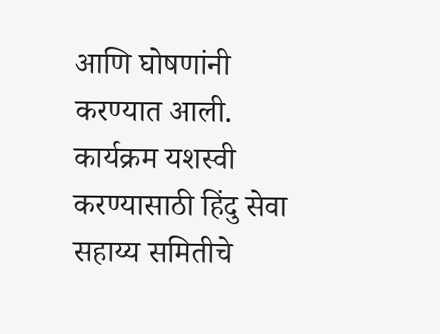आणि घोषणांनी करण्यात आली. कार्यक्रम यशस्वी करण्यासाठी हिंदु सेवा सहाय्य समितीचे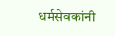धर्मसेवकांनी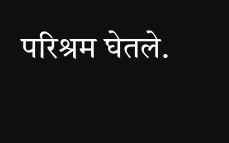परिश्रम घेतले.